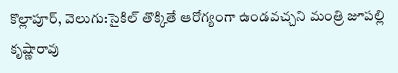కొల్లాపూర్, వెలుగు:సైకిల్ తొక్కితే ఆరోగ్యంగా ఉండవచ్చని మంత్రి జూపల్లి కృష్ణారావు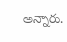అన్నారు.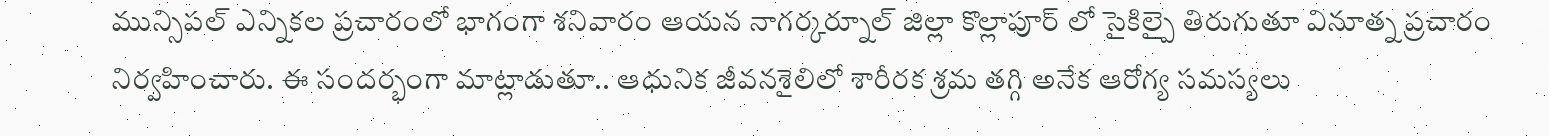మున్సిపల్ ఎన్నికల ప్రచారంలో భాగంగా శనివారం ఆయన నాగర్కర్నూల్ జిల్లా కొల్లాపూర్ లో సైకిల్పై తిరుగుతూ వినూత్న ప్రచారం నిర్వహించారు. ఈ సందర్భంగా మాట్లాడుతూ.. ఆధునిక జీవనశైలిలో శారీరక శ్రమ తగ్గి అనేక ఆరోగ్య సమస్యలు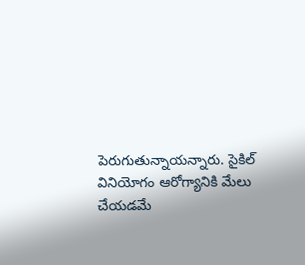పెరుగుతున్నాయన్నారు. సైకిల్ వినియోగం ఆరోగ్యానికి మేలు చేయడమే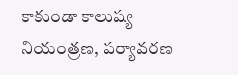కాకుండా కాలుష్య నియంత్రణ, పర్యావరణ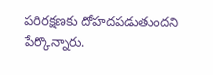పరిరక్షణకు దోహదపడుతుందని పేర్కొన్నారు.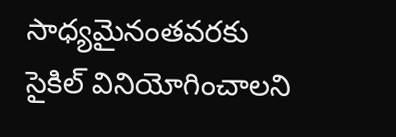సాధ్యమైనంతవరకు సైకిల్ వినియోగించాలని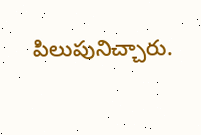పిలుపునిచ్చారు.